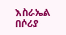እስራኤል በሶሪያ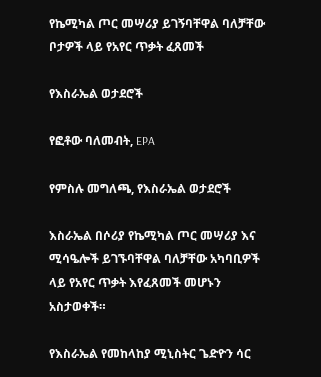የኬሚካል ጦር መሣሪያ ይገኝባቸዋል ባለቻቸው ቦታዎች ላይ የአየር ጥቃት ፈጸመች

የእስራኤል ወታደሮች

የፎቶው ባለመብት, EPA

የምስሉ መግለጫ, የእስራኤል ወታደሮች

እስራኤል በሶሪያ የኬሚካል ጦር መሣሪያ እና ሚሳዔሎች ይገኙባቸዋል ባለቻቸው አካባቢዎች ላይ የአየር ጥቃት እየፈጸመች መሆኑን አስታወቀች።

የእስራኤል የመከላከያ ሚኒስትር ጌድዮን ሳር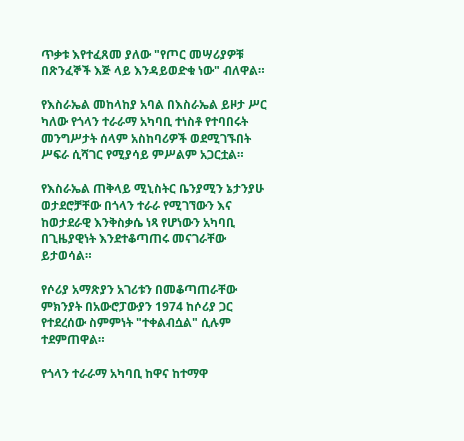ጥቃቱ እየተፈጸመ ያለው "የጦር መሣሪያዎቹ በጽንፈኞች እጅ ላይ እንዳይወድቁ ነው" ብለዋል።

የእስራኤል መከላከያ አባል በእስራኤል ይዞታ ሥር ካለው የጎላን ተራራማ አካባቢ ተነስቶ የተባበሩት መንግሥታት ሰላም አስከባሪዎች ወደሚገኙበት ሥፍራ ሲሻገር የሚያሳይ ምሥልም አጋርቷል።

የእስራኤል ጠቅላይ ሚኒስትር ቤንያሚን ኔታንያሁ ወታደሮቻቸው በጎላን ተራራ የሚገኘውን እና ከወታደራዊ እንቅስቃሴ ነጻ የሆነውን አካባቢ በጊዜያዊነት እንደተቆጣጠሩ መናገራቸው ይታወሳል።

የሶሪያ አማጽያን አገሪቱን በመቆጣጠራቸው ምክንያት በአውሮፓውያን 1974 ከሶሪያ ጋር የተደረሰው ስምምነት "ተቀልብሷል" ሲሉም ተደምጠዋል።

የጎላን ተራራማ አካባቢ ከዋና ከተማዋ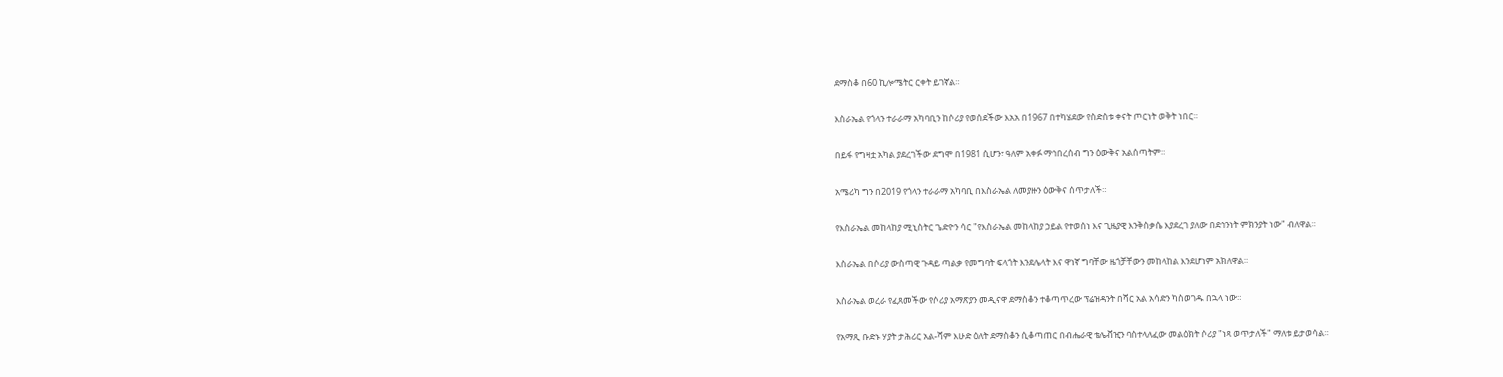ደማስቆ በ60 ኪሎሜትር ርቀት ይገኛል።

እስራኤል የጎላን ተራራማ አካባቢን ከሶሪያ የወሰደችው እአአ በ1967 በተካሄደው የስድስቱ ቀናት ጦርነት ወቅት ነበር።

በይፋ የግዛቷ አካል ያደረገችው ደግሞ በ1981 ሲሆን፣ ዓለም አቀፉ ማኅበረሰብ ግን ዕውቅና አልሰጣትም።

አሜሪካ ግን በ2019 የጎላን ተራራማ አካባቢ በእስራኤል ለመያዙን ዕውቅና ሰጥታለች።

የእስራኤል መከላከያ ሚኒስትር ጌድዮን ሳር "የእስራኤል መከላከያ ኃይል የተወሰነ እና ጊዜያዊ እንቅስቃሴ እያደረገ ያለው በደኅንነት ምክንያት ነው" ብለዋል።

እስራኤል በሶሪያ ውስጣዊ ጉዳይ ጣልቃ የመግባት ፍላጎት እንደሌላት እና ዋነኛ ግባቸው ዜጎቻቸውን መከላከል እንደሆነም አክለዋል።

እስራኤል ወረራ የፈጸመችው የሶሪያ አማጽያን መዲናዋ ደማስቆን ተቆጣጥረው ፕሬዝዳንት በሻር አል አሳድን ካስወገዱ በኋላ ነው።

የአማጺ ቡድኑ ሃያት ታሕሪር አል-ሻም እሁድ ዕለት ደማስቆን ሲቆጣጠር በብሔራዊ ቴሌቭዢን ባስተላለፈው መልዕክት ሶሪያ "ነጻ ወጥታለች" ማለቱ ይታወሳል።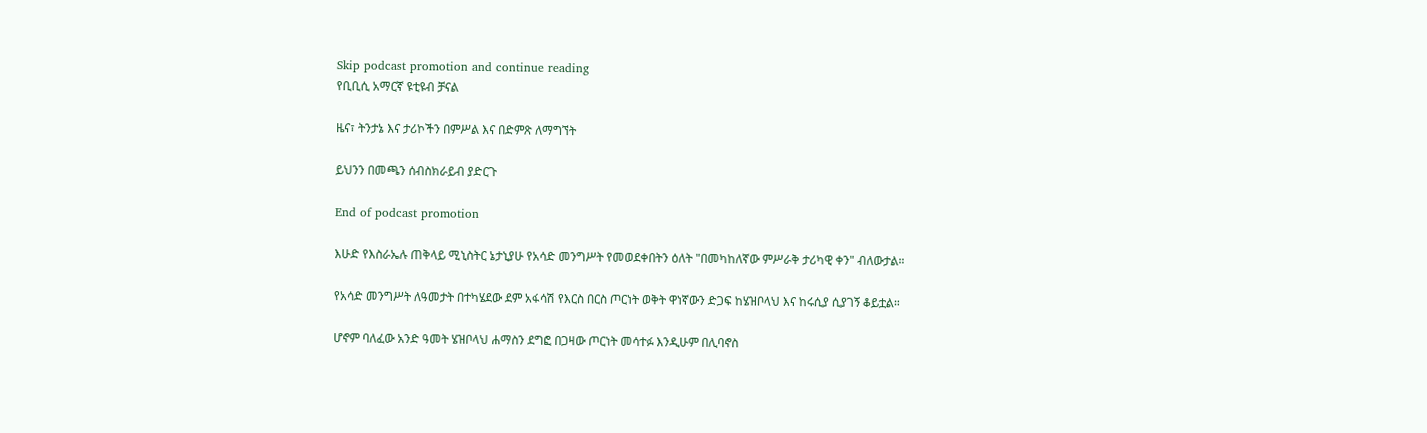Skip podcast promotion and continue reading
የቢቢሲ አማርኛ ዩቲዩብ ቻናል

ዜና፣ ትንታኔ እና ታሪኮችን በምሥል እና በድምጽ ለማግኘት

ይህንን በመጫን ሰብስክራይብ ያድርጉ

End of podcast promotion

እሁድ የእስራኤሉ ጠቅላይ ሚኒስትር ኔታኒያሁ የአሳድ መንግሥት የመወደቀበትን ዕለት "በመካከለኛው ምሥራቅ ታሪካዊ ቀን" ብለውታል።

የአሳድ መንግሥት ለዓመታት በተካሄደው ደም አፋሳሽ የእርስ በርስ ጦርነት ወቅት ዋነኛውን ድጋፍ ከሄዝቦላህ እና ከሩሲያ ሲያገኝ ቆይቷል።

ሆኖም ባለፈው አንድ ዓመት ሄዝቦላህ ሐማስን ደግፎ በጋዛው ጦርነት መሳተፉ እንዲሁም በሊባኖስ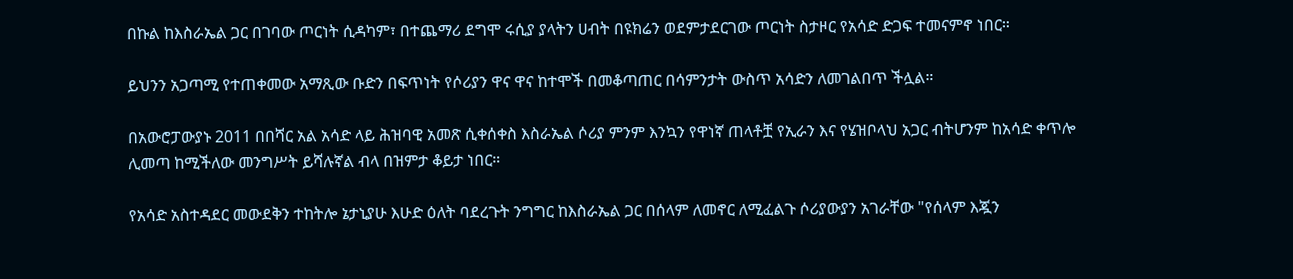በኩል ከእስራኤል ጋር በገባው ጦርነት ሲዳካም፣ በተጨማሪ ደግሞ ሩሲያ ያላትን ሀብት በዩክሬን ወደምታደርገው ጦርነት ስታዞር የአሳድ ድጋፍ ተመናምኖ ነበር።

ይህንን አጋጣሚ የተጠቀመው አማጺው ቡድን በፍጥነት የሶሪያን ዋና ዋና ከተሞች በመቆጣጠር በሳምንታት ውስጥ አሳድን ለመገልበጥ ችሏል።

በአውሮፓውያኑ 2011 በበሻር አል አሳድ ላይ ሕዝባዊ አመጽ ሲቀሰቀስ እስራኤል ሶሪያ ምንም እንኳን የዋነኛ ጠላቶቿ የኢራን እና የሄዝቦላህ አጋር ብትሆንም ከአሳድ ቀጥሎ ሊመጣ ከሚችለው መንግሥት ይሻሉኛል ብላ በዝምታ ቆይታ ነበር።

የአሳድ አስተዳደር መውደቅን ተከትሎ ኔታኒያሁ እሁድ ዕለት ባደረጉት ንግግር ከእስራኤል ጋር በሰላም ለመኖር ለሚፈልጉ ሶሪያውያን አገራቸው "የሰላም እጇን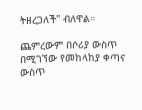ትዘረጋለች" ብለዋል።

ጨምረውም በሶሪያ ውስጥ በሚገኘው የመከላከያ ቀጣና ውስጥ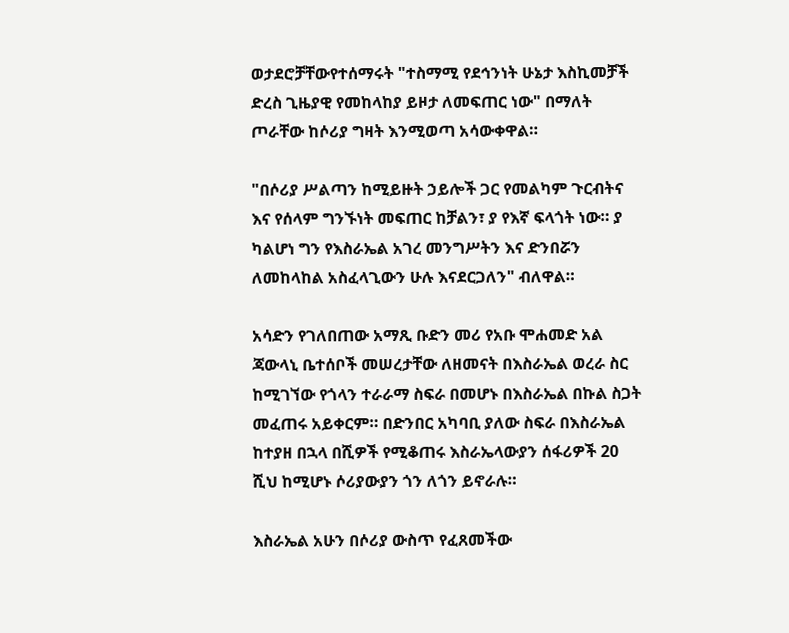ወታደሮቻቸውየተሰማሩት "ተስማሚ የደኅንነት ሁኔታ እስኪመቻች ድረስ ጊዜያዊ የመከላከያ ይዞታ ለመፍጠር ነው" በማለት ጦራቸው ከሶሪያ ግዛት እንሚወጣ አሳውቀዋል።

"በሶሪያ ሥልጣን ከሚይዙት ኃይሎች ጋር የመልካም ጉርብትና እና የሰላም ግንኙነት መፍጠር ከቻልን፣ ያ የእኛ ፍላጎት ነው። ያ ካልሆነ ግን የእስራኤል አገረ መንግሥትን እና ድንበሯን ለመከላከል አስፈላጊውን ሁሉ እናደርጋለን" ብለዋል።

አሳድን የገለበጠው አማጺ ቡድን መሪ የአቡ ሞሐመድ አል ጃውላኒ ቤተሰቦች መሠረታቸው ለዘመናት በእስራኤል ወረራ ስር ከሚገኘው የጎላን ተራራማ ስፍራ በመሆኑ በእስራኤል በኩል ስጋት መፈጠሩ አይቀርም። በድንበር አካባቢ ያለው ስፍራ በእስራኤል ከተያዘ በኋላ በሺዎች የሚቆጠሩ እስራኤላውያን ሰፋሪዎች 20 ሺህ ከሚሆኑ ሶሪያውያን ጎን ለጎን ይኖራሉ።

እስራኤል አሁን በሶሪያ ውስጥ የፈጸመችው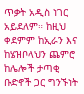ጥቃት አዲስ ነገር አይደለም። ከዚህ ቀደምም ከኢራን እና ከሄዝቦላህን ጨምሮ ከሌሎች ታጣቂ ቡድኖች ጋር ግንኙነት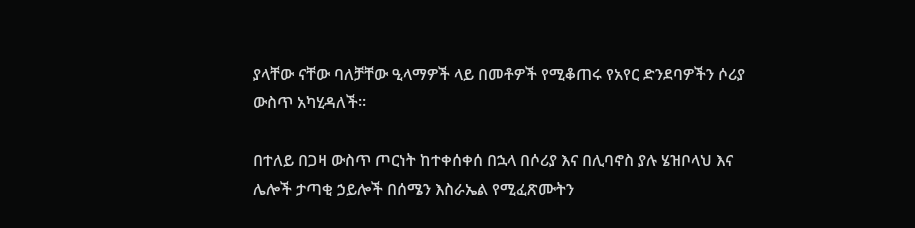ያላቸው ናቸው ባለቻቸው ዒላማዎች ላይ በመቶዎች የሚቆጠሩ የአየር ድንደባዎችን ሶሪያ ውስጥ አካሂዳለች።

በተለይ በጋዛ ውስጥ ጦርነት ከተቀሰቀሰ በኋላ በሶሪያ እና በሊባኖስ ያሉ ሄዝቦላህ እና ሌሎች ታጣቂ ኃይሎች በሰሜን እስራኤል የሚፈጽሙትን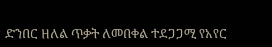ድንበር ዘለል ጥቃት ለመበቀል ተደጋጋሚ የአየር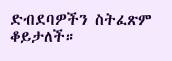ድብደባዎችን ስትፈጽም ቆይታለች።